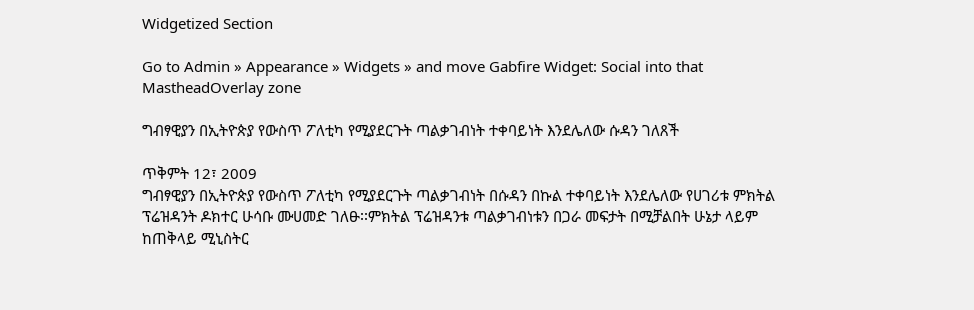Widgetized Section

Go to Admin » Appearance » Widgets » and move Gabfire Widget: Social into that MastheadOverlay zone

ግብፃዊያን በኢትዮጵያ የውስጥ ፖለቲካ የሚያደርጉት ጣልቃገብነት ተቀባይነት እንደሌለው ሱዳን ገለጸች

ጥቅምት 12፣ 2009
ግብፃዊያን በኢትዮጵያ የውስጥ ፖለቲካ የሚያደርጉት ጣልቃገብነት በሱዳን በኩል ተቀባይነት እንደሌለው የሀገሪቱ ምክትል ፕሬዝዳንት ዶክተር ሁሳቡ ሙሀመድ ገለፁ፡፡ምክትል ፕሬዝዳንቱ ጣልቃገብነቱን በጋራ መፍታት በሚቻልበት ሁኔታ ላይም ከጠቅላይ ሚኒስትር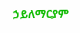ኃይለማርያም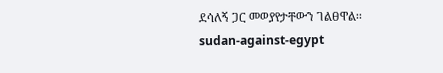ደሳለኝ ጋር መወያየታቸውን ገልፀዋል፡፡
sudan-against-egypt